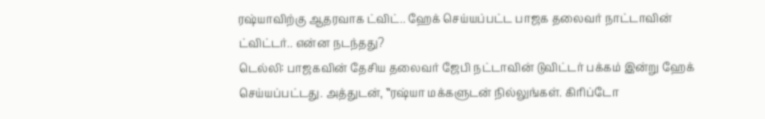ரஷ்யாவிற்கு ஆதரவாக ட்விட்.. ஹேக் செய்யப்பட்ட பாஜக தலைவர் நாட்டாவின் ட்விட்டர்.. என்ன நடந்தது?
டெல்லி: பாஜகவின் தேசிய தலைவர் ஜேபி நட்டாவின் டுவிட்டர் பக்கம் இன்று ஹேக் செய்யப்பட்டது. அத்துடன், ‛‛ரஷ்யா மக்களுடன் நில்லுங்கள். கிரிப்டோ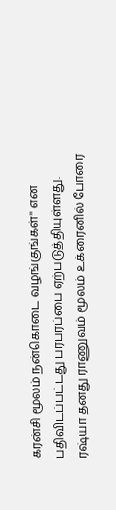கரன்சி மூலம் நன்கொடை வழங்குங்கள்'' என பதிவிடப்பட்டது பரபரப்பை ஏற்படுத்தியுள்ளது.
ரஷ்யா தனது ராணுவம் மூலம் உக்ரைனில் போரை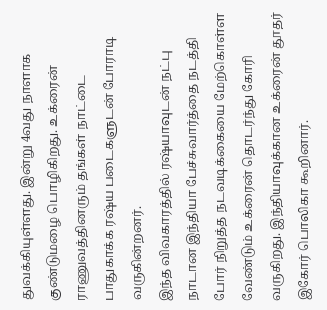துவக்கியுள்ளது. இன்று 4வது நாளாக குண்டுமழை பொழிகிறது. உக்ரைன் ராணுவத்தினரும் தங்கள் நாட்டை பாதுகாக்க ரஷ்ய படைகளுடன் போராடி வருகின்றனர்.
இந்த விவகாரத்தில் ரஷ்யாவுடன் நட்பு நாடான இந்தியா பேச்சுவார்த்தை நடத்தி போர் நிறுத்த நடவடிக்கையை மேற்கொள்ள வேண்டும் உக்ரைன் தொடர்ந்து கோரி வருகிறது. இந்தியாவுக்கான உக்ரைன் தூதர் இகோர் பொலிகா கூறினார்.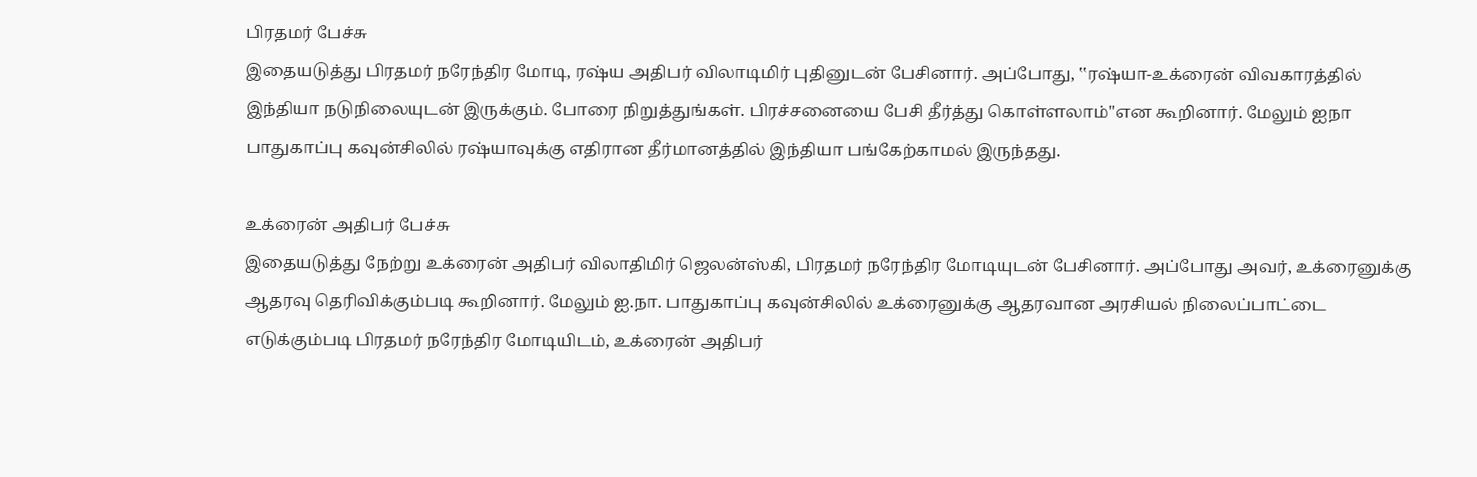பிரதமர் பேச்சு
இதையடுத்து பிரதமர் நரேந்திர மோடி, ரஷ்ய அதிபர் விலாடிமிர் புதினுடன் பேசினார். அப்போது, ‛‛ரஷ்யா-உக்ரைன் விவகாரத்தில் இந்தியா நடுநிலையுடன் இருக்கும். போரை நிறுத்துங்கள். பிரச்சனையை பேசி தீர்த்து கொள்ளலாம்''என கூறினார். மேலும் ஐநா பாதுகாப்பு கவுன்சிலில் ரஷ்யாவுக்கு எதிரான தீர்மானத்தில் இந்தியா பங்கேற்காமல் இருந்தது.

உக்ரைன் அதிபர் பேச்சு
இதையடுத்து நேற்று உக்ரைன் அதிபர் விலாதிமிர் ஜெலன்ஸ்கி, பிரதமர் நரேந்திர மோடியுடன் பேசினார். அப்போது அவர், உக்ரைனுக்கு ஆதரவு தெரிவிக்கும்படி கூறினார். மேலும் ஐ.நா. பாதுகாப்பு கவுன்சிலில் உக்ரைனுக்கு ஆதரவான அரசியல் நிலைப்பாட்டை எடுக்கும்படி பிரதமர் நரேந்திர மோடியிடம், உக்ரைன் அதிபர்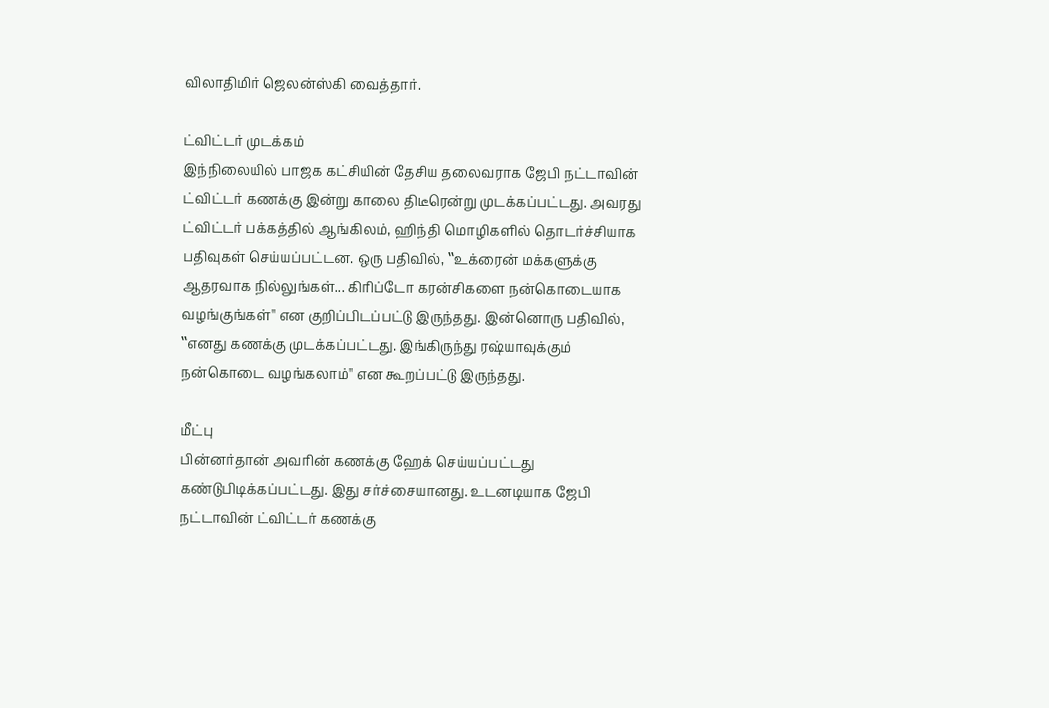விலாதிமிர் ஜெலன்ஸ்கி வைத்தார்.

ட்விட்டர் முடக்கம்
இந்நிலையில் பாஜக கட்சியின் தேசிய தலைவராக ஜேபி நட்டாவின் ட்விட்டர் கணக்கு இன்று காலை திடீரென்று முடக்கப்பட்டது. அவரது ட்விட்டர் பக்கத்தில் ஆங்கிலம், ஹிந்தி மொழிகளில் தொடர்ச்சியாக பதிவுகள் செய்யப்பட்டன. ஒரு பதிவில், ‛‛உக்ரைன் மக்களுக்கு ஆதரவாக நில்லுங்கள்... கிரிப்டோ கரன்சிகளை நன்கொடையாக வழங்குங்கள்'' என குறிப்பிடப்பட்டு இருந்தது. இன்னொரு பதிவில், ‛‛எனது கணக்கு முடக்கப்பட்டது. இங்கிருந்து ரஷ்யாவுக்கும் நன்கொடை வழங்கலாம்'' என கூறப்பட்டு இருந்தது.

மீட்பு
பின்னர்தான் அவரின் கணக்கு ஹேக் செய்யப்பட்டது கண்டுபிடிக்கப்பட்டது. இது சர்ச்சையானது. உடனடியாக ஜேபி நட்டாவின் ட்விட்டர் கணக்கு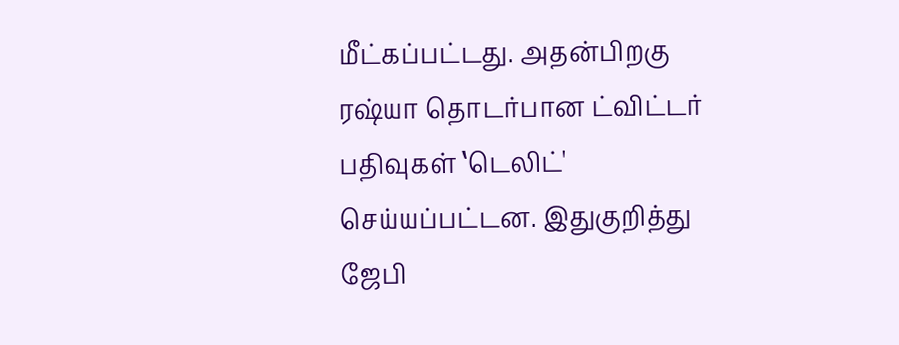மீட்கப்பட்டது. அதன்பிறகு ரஷ்யா தொடர்பான ட்விட்டர் பதிவுகள் ‛டெலிட்' செய்யப்பட்டன. இதுகுறித்து ஜேபி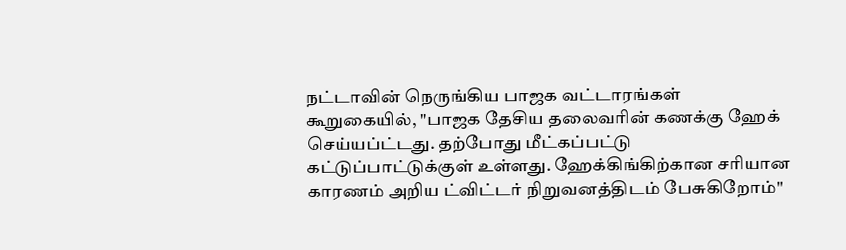நட்டாவின் நெருங்கிய பாஜக வட்டாரங்கள் கூறுகையில், "பாஜக தேசிய தலைவரின் கணக்கு ஹேக் செய்யப்ட்டது. தற்போது மீட்கப்பட்டு கட்டுப்பாட்டுக்குள் உள்ளது. ஹேக்கிங்கிற்கான சரியான காரணம் அறிய ட்விட்டர் நிறுவனத்திடம் பேசுகிறோம்''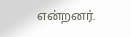என்றனர்.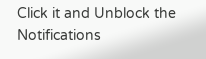Click it and Unblock the Notifications